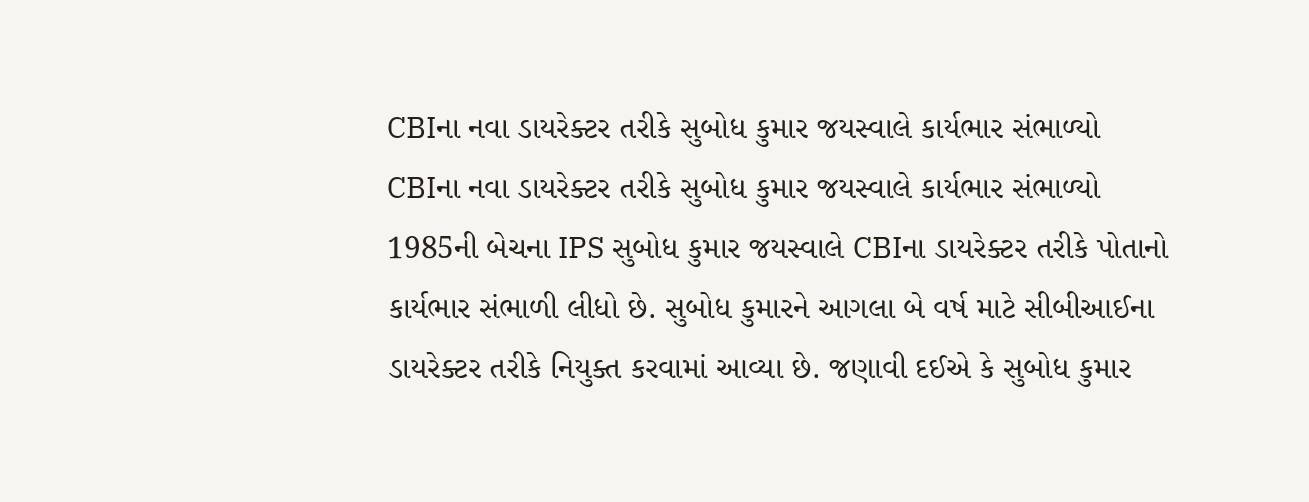CBIના નવા ડાયરેક્ટર તરીકે સુબોધ કુમાર જયસ્વાલે કાર્યભાર સંભાળ્યો
CBIના નવા ડાયરેક્ટર તરીકે સુબોધ કુમાર જયસ્વાલે કાર્યભાર સંભાળ્યો
1985ની બેચના IPS સુબોધ કુમાર જયસ્વાલે CBIના ડાયરેક્ટર તરીકે પોતાનો કાર્યભાર સંભાળી લીધો છે. સુબોધ કુમારને આગલા બે વર્ષ માટે સીબીઆઈના ડાયરેક્ટર તરીકે નિયુક્ત કરવામાં આવ્યા છે. જણાવી દઈએ કે સુબોધ કુમાર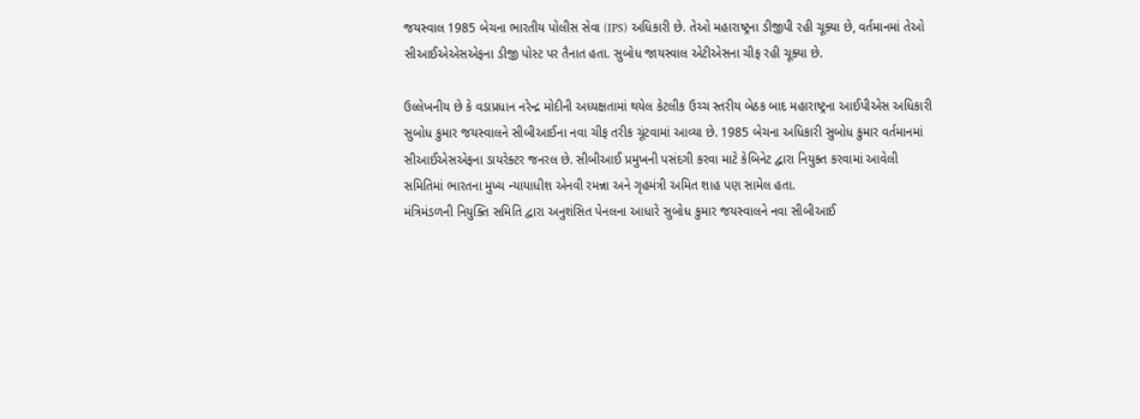જયસ્વાલ 1985 બેચના ભારતીય પોલીસ સેવા (IPS) અધિકારી છે. તેઓ મહારાષ્ટ્રના ડીજીપી રહી ચૂક્યા છે, વર્તમાનમાં તેઓ સીઆઈએએસએફના ડીજી પોસ્ટ પર તૈનાત હતા. સુબોધ જાયસ્વાલ એટીએસના ચીફ રહી ચૂક્યા છે.

ઉલ્લેખનીય છે કે વડાપ્રધાન નરેન્દ્ર મોદીની અધ્યક્ષતામાં થયેલ કેટલીક ઉચ્ચ સ્તરીય બેઠક બાદ મહારાષ્ટ્રના આઈપીએસ અધિકારી સુબોધ કુમાર જયસ્વાલને સીબીઆઈના નવા ચીફ તરીક ચૂંટવામાં આવ્યા છે. 1985 બેચના અધિકારી સુબોધ કુમાર વર્તમાનમાં સીઆઈએસએફના ડાયરેક્ટર જનરલ છે. સીબીઆઈ પ્રમુખની પસંદગી કરવા માટે કેબિનેટ દ્વારા નિયુક્ત કરવામાં આવેલી સમિતિમાં ભારતના મુખ્ય ન્યાયાધીશ એનવી રમન્ના અને ગૃહમંત્રી અમિત શાહ પણ સામેલ હતા.
મંત્રિમંડળની નિયુક્તિ સમિતિ દ્વારા અનુશંસિત પેનલના આધારે સુબોધ કુમાર જયસ્વાલને નવા સીબીઆઈ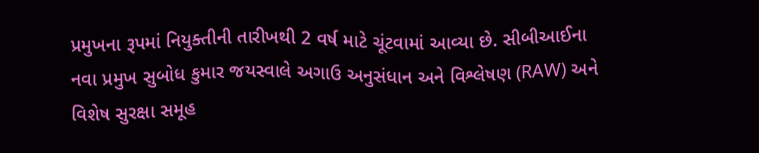પ્રમુખના રૂપમાં નિયુક્તીની તારીખથી 2 વર્ષ માટે ચૂંટવામાં આવ્યા છે. સીબીઆઈના નવા પ્રમુખ સુબોધ કુમાર જયસ્વાલે અગાઉ અનુસંધાન અને વિશ્લેષણ (RAW) અને વિશેષ સુરક્ષા સમૂહ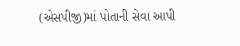(એસપીજી)માં પોતાની સેવા આપી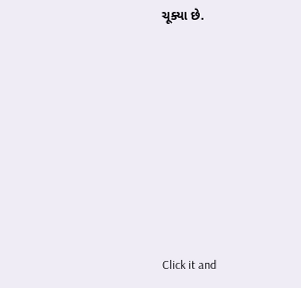ચૂક્યા છે.












Click it and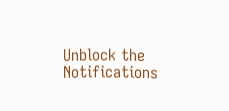Unblock the Notifications